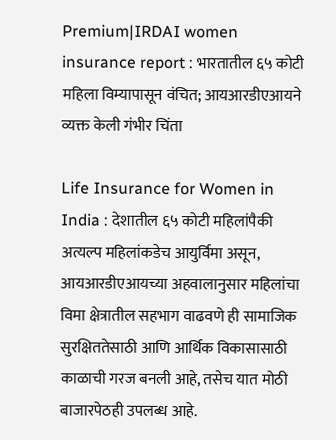Premium|IRDAI women insurance report : भारतातील ६५ कोटी महिला विम्यापासून वंचित; आयआरडीएआयने व्यक्त केली गंभीर चिंता

Life Insurance for Women in India : देशातील ६५ कोटी महिलांपैकी अत्यल्प महिलांकडेच आयुर्विमा असून, आयआरडीएआयच्या अहवालानुसार महिलांचा विमा क्षेत्रातील सहभाग वाढवणे ही सामाजिक सुरक्षिततेसाठी आणि आर्थिक विकासासाठी काळाची गरज बनली आहे, तसेच यात मोठी बाजारपेठही उपलब्ध आहे.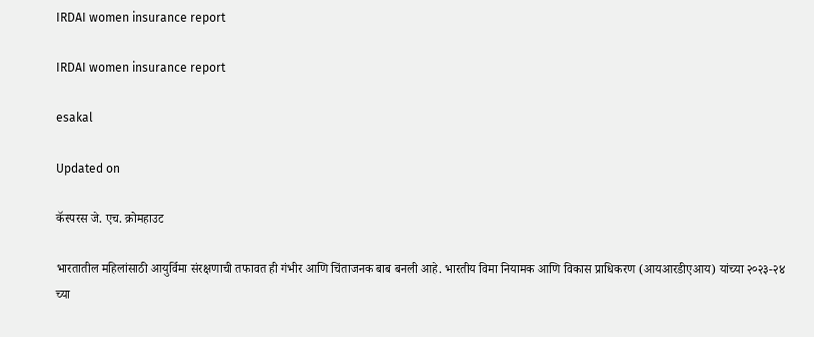IRDAI women insurance report

IRDAI women insurance report

esakal

Updated on

कॅस्परस जे. एच. क्रोमहाउट

भारतातील महिलांसाठी आयुर्विमा संरक्षणाची तफावत ही गंभीर आणि चिंताजनक बाब बनली आहे. भारतीय विमा नियामक आणि विकास प्राधिकरण (आयआरडीएआय) यांच्या २०२३-२४ च्या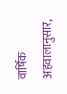वार्षिक अहवालानुसार,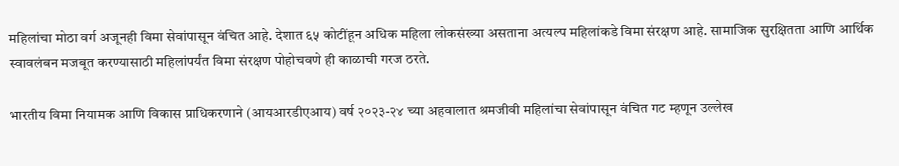महिलांचा मोठा वर्ग अजूनही विमा सेवांपासून वंचित आहे. देशात ६५ कोटींहून अधिक महिला लोकसंख्या असताना अत्यल्प महिलांकडे विमा संरक्षण आहे. सामाजिक सुरक्षितता आणि आर्थिक स्वावलंबन मजबूत करण्यासाठी महिलांपर्यंत विमा संरक्षण पोहोचवणे ही काळाची गरज ठरते.

भारतीय विमा नियामक आणि विकास प्राधिकरणाने (आयआरडीएआय) वर्ष २०२३-२४ च्या अहवालात श्रमजीवी महिलांचा सेवांपासून वंचित गट म्हणून उल्लेख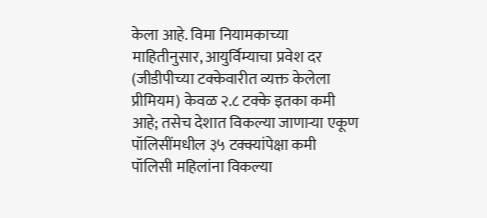केला आहे. विमा नियामकाच्या माहितीनुसार, आयुर्विम्याचा प्रवेश दर (जीडीपीच्या टक्केवारीत व्यक्त केलेला प्रीमियम) केवळ २.८ टक्के इतका कमी आहे; तसेच देशात विकल्या जाणाऱ्या एकूण पॉलिसींमधील ३५ टक्क्यांपेक्षा कमी पॉलिसी महिलांना विकल्या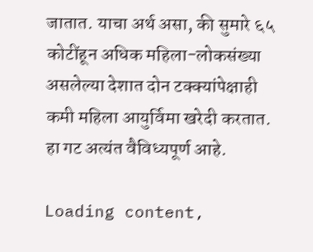जातात. याचा अर्थ असा, की सुमारे ६५ कोटींहून अधिक महिला-लोकसंख्या असलेल्या देशात दोन टक्क्यांपेक्षाही कमी महिला आयुर्विमा खरेदी करतात. हा गट अत्यंत वैविध्यपूर्ण आहे.

Loading content,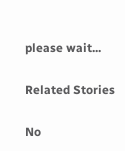please wait...

Related Stories

No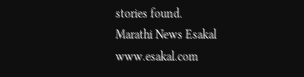stories found.
Marathi News Esakal
www.esakal.com